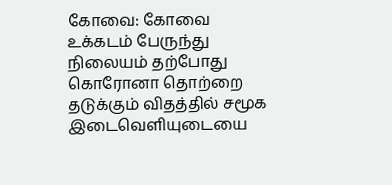கோவை: கோவை உக்கடம் பேருந்து நிலையம் தற்போது கொரோனா தொற்றை தடுக்கும் விதத்தில் சமூக இடைவெளியுடையை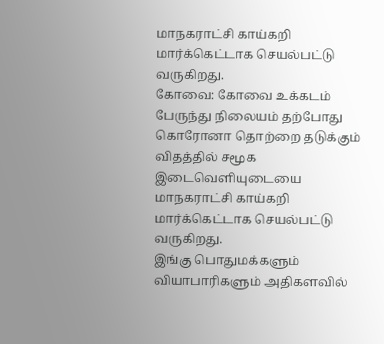மாநகராட்சி காய்கறி மார்க்கெட்டாக செயல்பட்டு வருகிறது.
கோவை: கோவை உக்கடம் பேருந்து நிலையம் தற்போது கொரோனா தொற்றை தடுக்கும் விதத்தில் சமூக இடைவெளியுடையை மாநகராட்சி காய்கறி மார்க்கெட்டாக செயல்பட்டு வருகிறது.
இங்கு பொதுமக்களும் வியாபாரிகளும் அதிகளவில்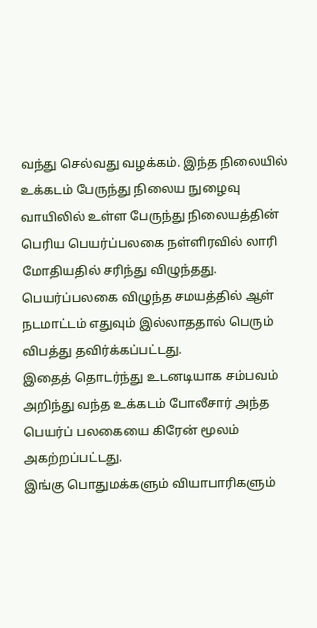வந்து செல்வது வழக்கம். இந்த நிலையில் உக்கடம் பேருந்து நிலைய நுழைவு வாயிலில் உள்ள பேருந்து நிலையத்தின் பெரிய பெயர்ப்பலகை நள்ளிரவில் லாரி மோதியதில் சரிந்து விழுந்தது.
பெயர்ப்பலகை விழுந்த சமயத்தில் ஆள் நடமாட்டம் எதுவும் இல்லாததால் பெரும் விபத்து தவிர்க்கப்பட்டது.
இதைத் தொடர்ந்து உடனடியாக சம்பவம் அறிந்து வந்த உக்கடம் போலீசார் அந்த பெயர்ப் பலகையை கிரேன் மூலம் அகற்றப்பட்டது.
இங்கு பொதுமக்களும் வியாபாரிகளும்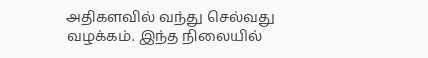அதிகளவில் வந்து செல்வது வழக்கம். இந்த நிலையில்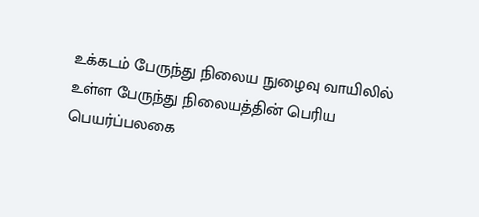உக்கடம் பேருந்து நிலைய நுழைவு வாயிலில் உள்ள பேருந்து நிலையத்தின் பெரிய பெயர்ப்பலகை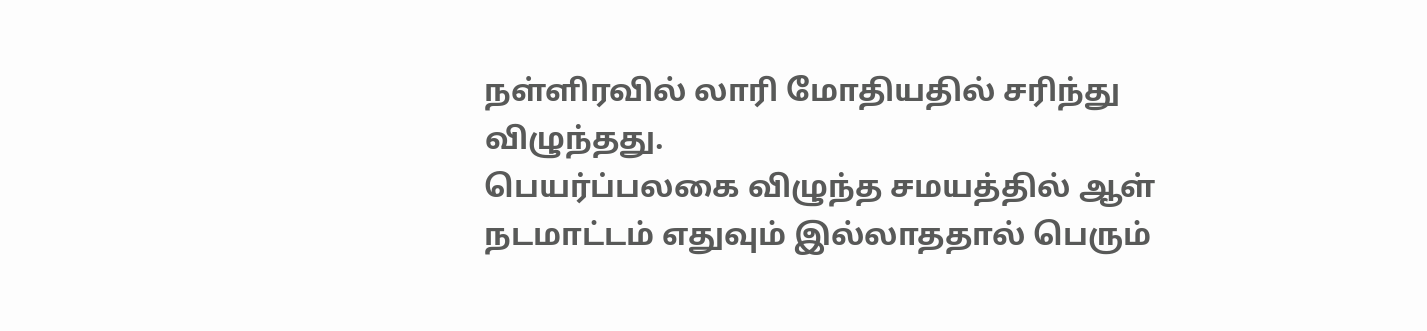நள்ளிரவில் லாரி மோதியதில் சரிந்து விழுந்தது.
பெயர்ப்பலகை விழுந்த சமயத்தில் ஆள் நடமாட்டம் எதுவும் இல்லாததால் பெரும்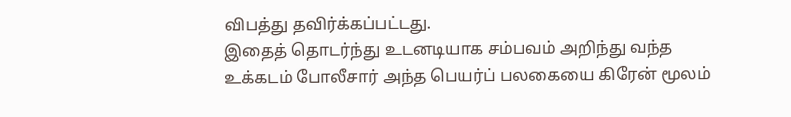விபத்து தவிர்க்கப்பட்டது.
இதைத் தொடர்ந்து உடனடியாக சம்பவம் அறிந்து வந்த உக்கடம் போலீசார் அந்த பெயர்ப் பலகையை கிரேன் மூலம்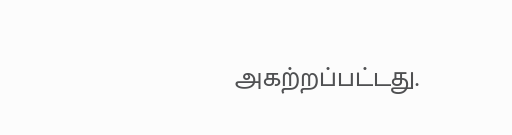அகற்றப்பட்டது.